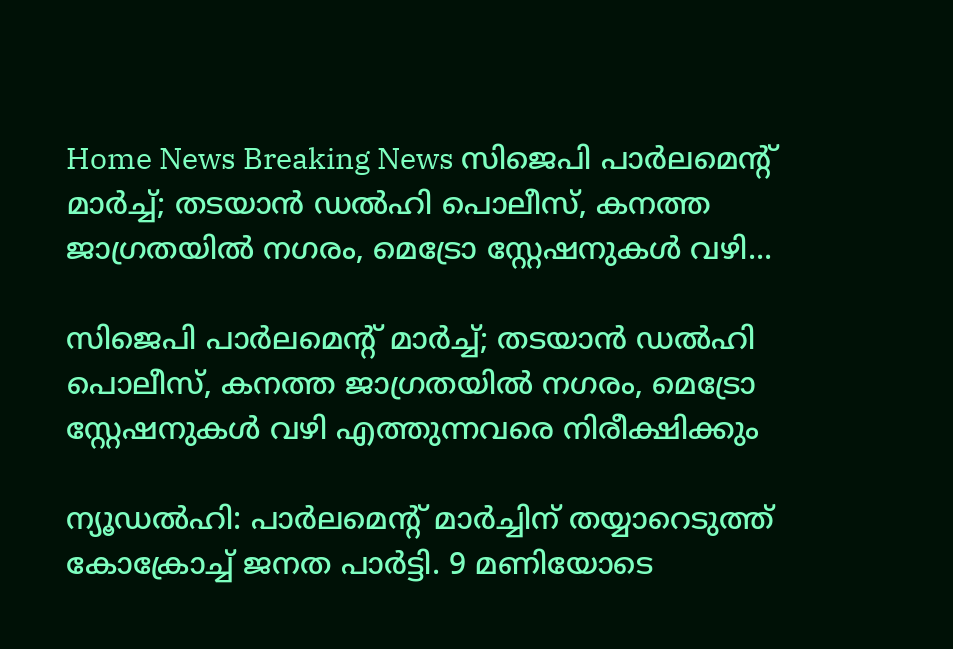Home News Breaking News സിജെപി പാർലമെന്റ് മാർച്ച്; തടയാൻ ഡൽഹി പൊലീസ്, കനത്ത ജാഗ്രതയിൽ നഗരം, മെട്രോ സ്റ്റേഷനുകൾ വഴി...

സിജെപി പാർലമെന്റ് മാർച്ച്; തടയാൻ ഡൽഹി പൊലീസ്, കനത്ത ജാഗ്രതയിൽ നഗരം, മെട്രോ സ്റ്റേഷനുകൾ വഴി എത്തുന്നവരെ നിരീക്ഷിക്കും

ന്യൂഡൽഹി: പാർലമെന്റ് മാർച്ചിന് തയ്യാറെടുത്ത് കോക്രോച്ച് ജനത പാർട്ടി. 9 മണിയോടെ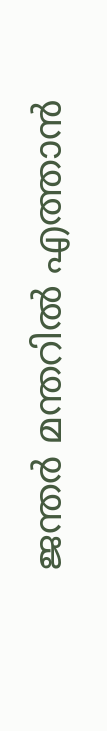ജന്തർ മന്തറിൽ എത്താൻ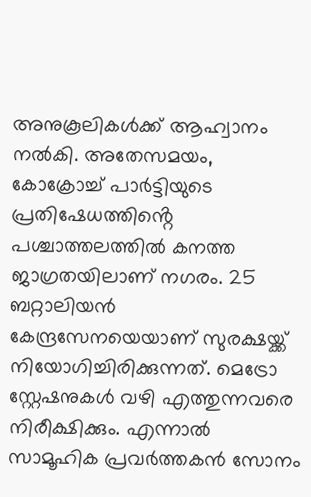അനുകൂലികൾക്ക് ആഹ്വാനം നൽകി. അതേസമയം, കോക്രോച്ച് പാർട്ടിയുടെ പ്രതിഷേധത്തിൻ്റെ പശ്ചാത്തലത്തിൽ കനത്ത ജാഗ്രതയിലാണ് നഗരം. 25 ബറ്റാലിയൻ കേന്ദ്രസേനയെയാണ് സുരക്ഷയ്ക്ക് നിയോഗിച്ചിരിക്കുന്നത്. മെട്രോ സ്റ്റേഷനുകൾ വഴി എത്തുന്നവരെ നിരീക്ഷിക്കും. എന്നാൽ സാമൂഹിക പ്രവർത്തകൻ സോനം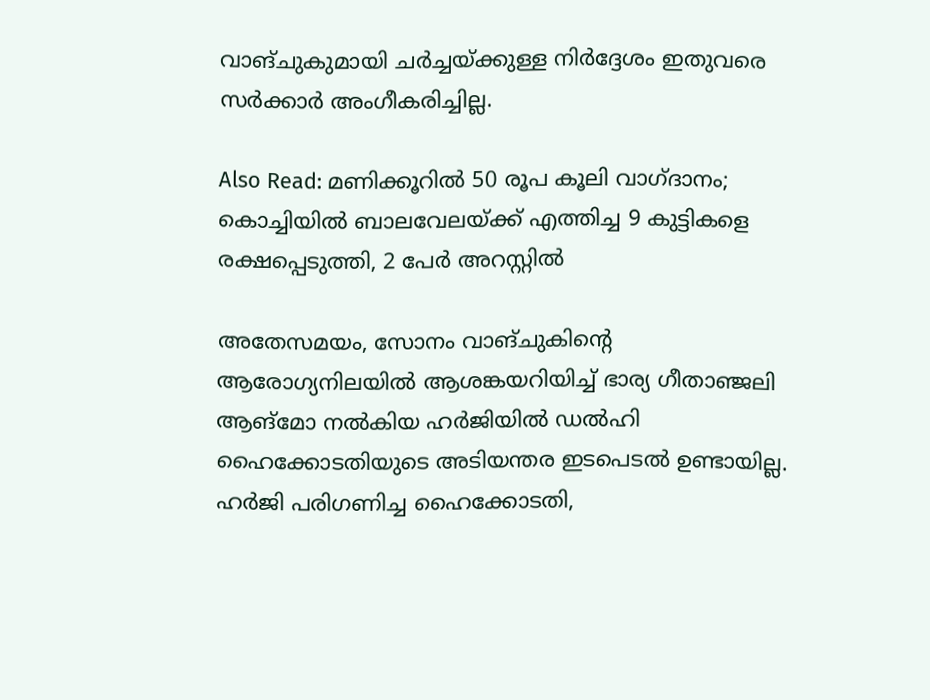വാങ്ചുകുമായി ചർച്ചയ്ക്കുള്ള നിർദ്ദേശം ഇതുവരെ സർക്കാർ അംഗീകരിച്ചില്ല.

Also Read: മണിക്കൂറിൽ 50 രൂപ കൂലി വാഗ്ദാനം; കൊച്ചിയിൽ ബാലവേലയ്ക്ക് എത്തിച്ച 9 കുട്ടികളെ രക്ഷപ്പെടുത്തി, 2 പേർ അറസ്റ്റിൽ

അതേസമയം, സോനം വാങ്ചുകിന്റെ ആരോഗ്യനിലയിൽ ആശങ്കയറിയിച്ച് ഭാര്യ ഗീതാഞ്ജലി ആങ്‌മോ നൽകിയ ഹർജിയിൽ ഡൽഹി ഹൈക്കോടതിയുടെ അടിയന്തര ഇടപെടൽ ഉണ്ടായില്ല. ഹർജി പരിഗണിച്ച ഹൈക്കോടതി,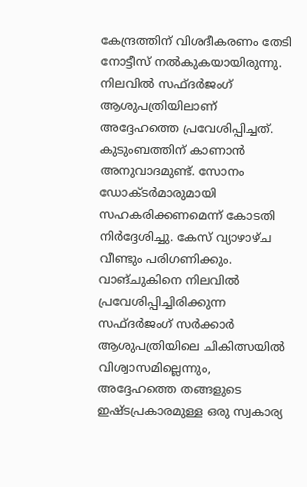കേന്ദ്രത്തിന് വിശദീകരണം തേടി നോട്ടീസ് നൽകുകയായിരുന്നു. നിലവിൽ സഫ്ദർജംഗ് ആശുപത്രിയിലാണ് അദ്ദേഹത്തെ പ്രവേശിപ്പിച്ചത്. കുടുംബത്തിന് കാണാൻ അനുവാദമുണ്ട്. സോനം ഡോക്ടർമാരുമായി സഹകരിക്കണമെന്ന് കോടതി നിർദ്ദേശിച്ചു. കേസ് വ്യാഴാഴ്ച വീണ്ടും പരിഗണിക്കും. വാങ്ചുകിനെ നിലവിൽ പ്രവേശിപ്പിച്ചിരിക്കുന്ന സഫ്ദർജംഗ് സർക്കാർ ആശുപത്രിയിലെ ചികിത്സയിൽ വിശ്വാസമില്ലെന്നും, അദ്ദേഹത്തെ തങ്ങളുടെ ഇഷ്ടപ്രകാരമുള്ള ഒരു സ്വകാര്യ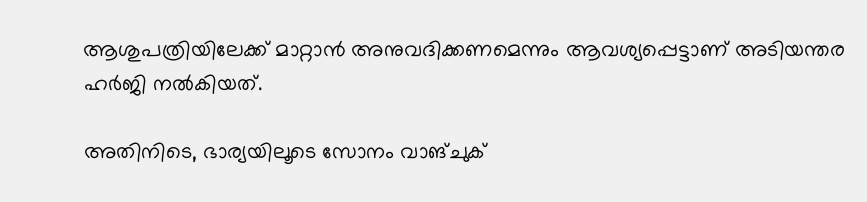ആശുപത്രിയിലേക്ക് മാറ്റാൻ അനുവദിക്കണമെന്നും ആവശ്യപ്പെട്ടാണ് അടിയന്തര ഹർജി നൽകിയത്.

അതിനിടെ, ഭാര്യയിലൂടെ സോനം വാങ്ചുക്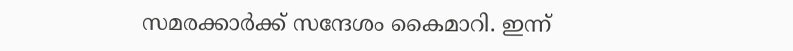സമരക്കാർക്ക് സന്ദേശം കൈമാറി. ഇന്ന്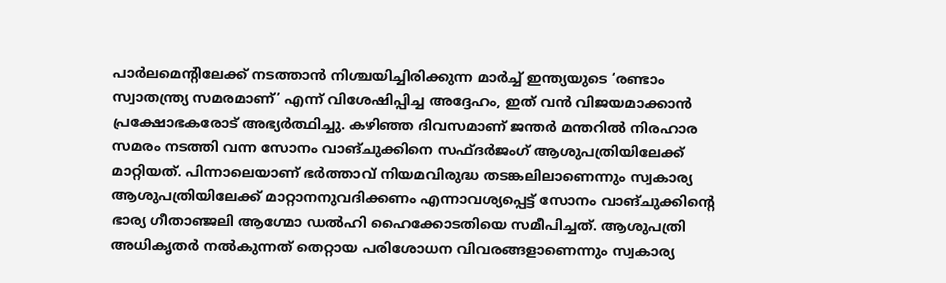പാർലമെന്റിലേക്ക് നടത്താൻ നിശ്ചയിച്ചിരിക്കുന്ന മാർച്ച് ഇന്ത്യയുടെ ‘രണ്ടാം സ്വാതന്ത്ര്യ സമരമാണ്’ എന്ന് വിശേഷിപ്പിച്ച അദ്ദേഹം, ഇത് വൻ വിജയമാക്കാൻ പ്രക്ഷോഭകരോട് അഭ്യർത്ഥിച്ചു. കഴിഞ്ഞ ദിവസമാണ് ജന്തർ മന്തറിൽ നിരഹാര സമരം നടത്തി വന്ന സോനം വാങ്ചുക്കിനെ സഫ്ദർജംഗ് ആശുപത്രിയിലേക്ക് മാറ്റിയത്. പിന്നാലെയാണ് ഭർത്താവ് നിയമവിരുദ്ധ തടങ്കലിലാണെന്നും സ്വകാര്യ ആശുപത്രിയിലേക്ക് മാറ്റാനനുവദിക്കണം എന്നാവശ്യപ്പെട്ട് സോനം വാങ്ചുക്കിൻ്റെ ഭാര്യ ഗീതാഞ്ജലി ആഗ്മോ ഡൽഹി ഹൈക്കോടതിയെ സമീപിച്ചത്. ആശുപത്രി അധികൃതർ നൽകുന്നത് തെറ്റായ പരിശോധന വിവരങ്ങളാണെന്നും സ്വകാര്യ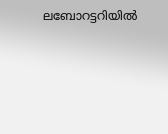ലബോറട്ടറിയിൽ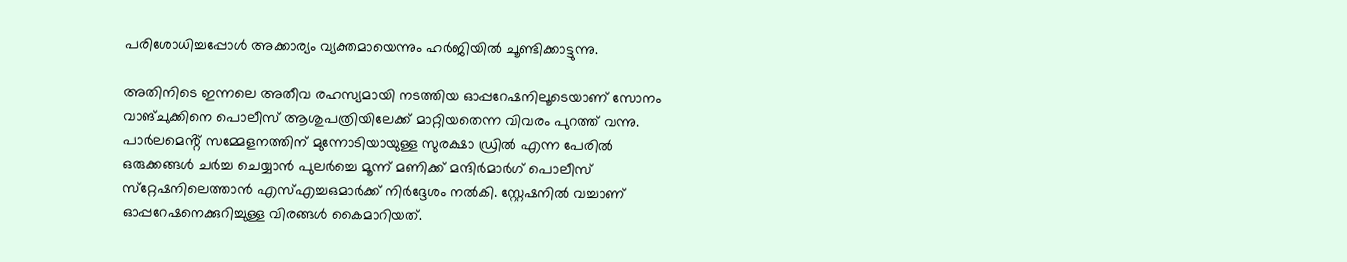പരിശോധിച്ചപ്പോൾ അക്കാര്യം വ്യക്തമായെന്നും ഹർജിയിൽ ചൂണ്ടിക്കാട്ടുന്നു.

അതിനിടെ ഇന്നലെ അതീവ രഹസ്യമായി നടത്തിയ ഓപ്പറേഷനിലൂടെയാണ് സോനം വാങ്ചുക്കിനെ പൊലീസ് ആശുപത്രിയിലേക്ക് മാറ്റിയതെന്ന വിവരം പുറത്ത് വന്നു. പാർലമെൻ്റ് സമ്മേളനത്തിന് മുന്നോടിയായുള്ള സുരക്ഷാ ഡ്രിൽ എന്ന പേരിൽ ഒരുക്കങ്ങൾ ചർച്ച ചെയ്യാൻ പുലർച്ചെ മൂന്ന് മണിക്ക് മന്ദിർമാർഗ് പൊലീസ് സ്‌റ്റേഷനിലെത്താൻ എസ്എച്ചഒമാർക്ക് നിർദ്ദേശം നൽകി. സ്റ്റേഷനിൽ വച്ചാണ് ഓപ്പറേഷനെക്കുറിച്ചുള്ള വിരങ്ങൾ കൈമാറിയത്.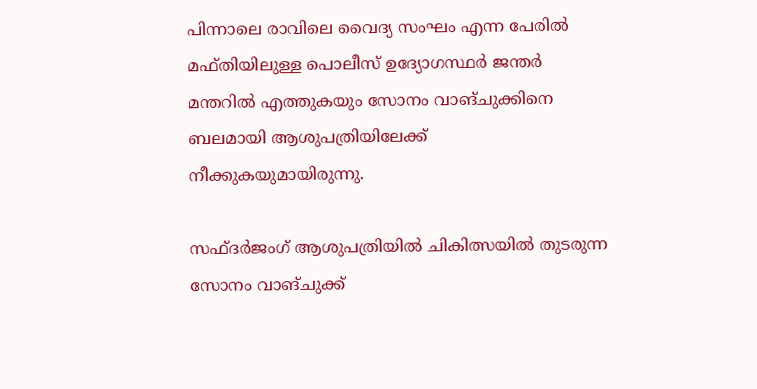പിന്നാലെ രാവിലെ വൈദ്യ സംഘം എന്ന പേരിൽ മഫ്തിയിലുള്ള പൊലീസ് ഉദ്യോഗസ്ഥർ ജന്തർ മന്തറിൽ എത്തുകയും സോനം വാങ്ചുക്കിനെ ബലമായി ആശുപത്രിയിലേക്ക് നീക്കുകയുമായിരുന്നു.

സഫ്ദർജംഗ് ആശുപത്രിയിൽ ചികിത്സയിൽ തുടരുന്ന സോനം വാങ്ചുക്ക്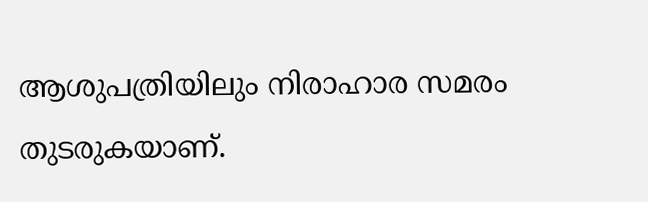ആശുപത്രിയിലും നിരാഹാര സമരം തുടരുകയാണ്.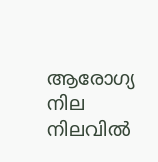ആരോഗ്യ നില നിലവിൽ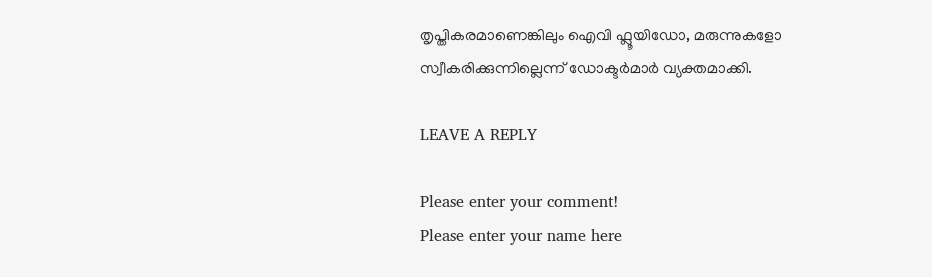തൃപ്തികരമാണെങ്കിലും ഐവി ഫ്ലൂയിഡോ, മരുന്നുകളോ സ്വീകരിക്കുന്നില്ലെന്ന് ഡോക്ടർമാർ വ്യക്തമാക്കി.

LEAVE A REPLY

Please enter your comment!
Please enter your name here